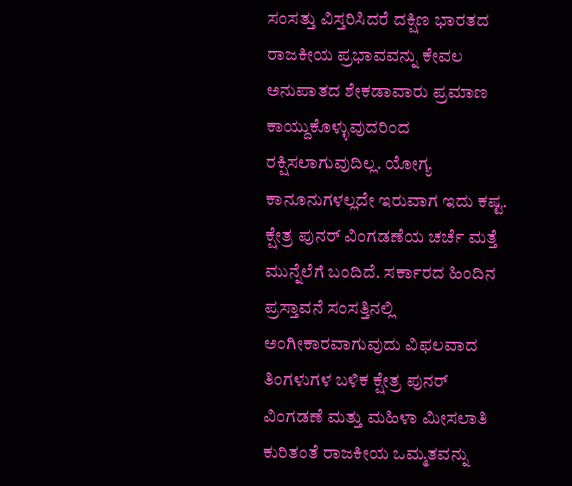ಸಂಸತ್ತು ವಿಸ್ತರಿಸಿದರೆ ದಕ್ಷಿಣ ಭಾರತದ ರಾಜಕೀಯ ಪ್ರಭಾವವನ್ನು ಕೇವಲ ಅನುಪಾತದ ಶೇಕಡಾವಾರು ಪ್ರಮಾಣ ಕಾಯ್ದುಕೊಳ್ಳುವುದರಿಂದ ರಕ್ಷಿಸಲಾಗುವುದಿಲ್ಲ. ಯೋಗ್ಯ ಕಾನೂನುಗಳಲ್ಲದೇ ಇರುವಾಗ ಇದು ಕಷ್ಟ.
ಕ್ಷೇತ್ರ ಪುನರ್ ವಿಂಗಡಣೆಯ ಚರ್ಚೆ ಮತ್ತೆ ಮುನ್ನೆಲೆಗೆ ಬಂದಿದೆ. ಸರ್ಕಾರದ ಹಿಂದಿನ ಪ್ರಸ್ತಾವನೆ ಸಂಸತ್ತಿನಲ್ಲಿ ಅಂಗೀಕಾರವಾಗುವುದು ವಿಫಲವಾದ ತಿಂಗಳುಗಳ ಬಳಿಕ ಕ್ಷೇತ್ರ ಪುನರ್ ವಿಂಗಡಣೆ ಮತ್ತು ಮಹಿಳಾ ಮೀಸಲಾತಿ ಕುರಿತಂತೆ ರಾಜಕೀಯ ಒಮ್ಮತವನ್ನು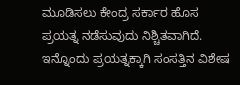ಮೂಡಿಸಲು ಕೇಂದ್ರ ಸರ್ಕಾರ ಹೊಸ ಪ್ರಯತ್ನ ನಡೆಸುವುದು ನಿಶ್ಚಿತವಾಗಿದೆ. ಇನ್ನೊಂದು ಪ್ರಯತ್ನಕ್ಕಾಗಿ ಸಂಸತ್ತಿನ ವಿಶೇಷ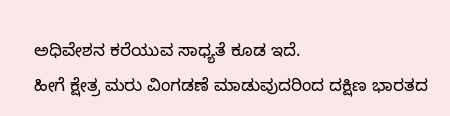ಅಧಿವೇಶನ ಕರೆಯುವ ಸಾಧ್ಯತೆ ಕೂಡ ಇದೆ.
ಹೀಗೆ ಕ್ಷೇತ್ರ ಮರು ವಿಂಗಡಣೆ ಮಾಡುವುದರಿಂದ ದಕ್ಷಿಣ ಭಾರತದ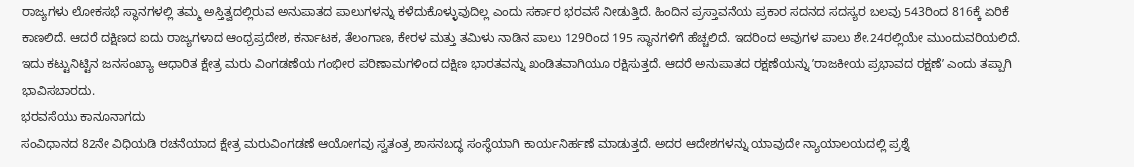ರಾಜ್ಯಗಳು ಲೋಕಸಭೆ ಸ್ಥಾನಗಳಲ್ಲಿ ತಮ್ಮ ಅಸ್ತಿತ್ವದಲ್ಲಿರುವ ಅನುಪಾತದ ಪಾಲುಗಳನ್ನು ಕಳೆದುಕೊಳ್ಳುವುದಿಲ್ಲ ಎಂದು ಸರ್ಕಾರ ಭರವಸೆ ನೀಡುತ್ತಿದೆ. ಹಿಂದಿನ ಪ್ರಸ್ತಾವನೆಯ ಪ್ರಕಾರ ಸದನದ ಸದಸ್ಯರ ಬಲವು 543ರಿಂದ 816ಕ್ಕೆ ಏರಿಕೆ ಕಾಣಲಿದೆ. ಆದರೆ ದಕ್ಷಿಣದ ಐದು ರಾಜ್ಯಗಳಾದ ಆಂಧ್ರಪ್ರದೇಶ, ಕರ್ನಾಟಕ, ತೆಲಂಗಾಣ, ಕೇರಳ ಮತ್ತು ತಮಿಳು ನಾಡಿನ ಪಾಲು 129ರಿಂದ 195 ಸ್ಥಾನಗಳಿಗೆ ಹೆಚ್ಚಲಿದೆ. ಇದರಿಂದ ಅವುಗಳ ಪಾಲು ಶೇ.24ರಲ್ಲಿಯೇ ಮುಂದುವರಿಯಲಿದೆ.
ಇದು ಕಟ್ಟುನಿಟ್ಟಿನ ಜನಸಂಖ್ಯಾ ಆಧಾರಿತ ಕ್ಷೇತ್ರ ಮರು ವಿಂಗಡಣೆಯ ಗಂಭೀರ ಪರಿಣಾಮಗಳಿಂದ ದಕ್ಷಿಣ ಭಾರತವನ್ನು ಖಂಡಿತವಾಗಿಯೂ ರಕ್ಷಿಸುತ್ತದೆ. ಆದರೆ ಅನುಪಾತದ ರಕ್ಷಣೆಯನ್ನು ʼರಾಜಕೀಯ ಪ್ರಭಾವದ ರಕ್ಷಣೆʼ ಎಂದು ತಪ್ಪಾಗಿ ಭಾವಿಸಬಾರದು.
ಭರವಸೆಯು ಕಾನೂನಾಗದು
ಸಂವಿಧಾನದ 82ನೇ ವಿಧಿಯಡಿ ರಚನೆಯಾದ ಕ್ಷೇತ್ರ ಮರುವಿಂಗಡಣೆ ಆಯೋಗವು ಸ್ವತಂತ್ರ ಶಾಸನಬದ್ಧ ಸಂಸ್ಥೆಯಾಗಿ ಕಾರ್ಯನಿರ್ಹಣೆ ಮಾಡುತ್ತದೆ. ಅದರ ಆದೇಶಗಳನ್ನು ಯಾವುದೇ ನ್ಯಾಯಾಲಯದಲ್ಲಿ ಪ್ರಶ್ನೆ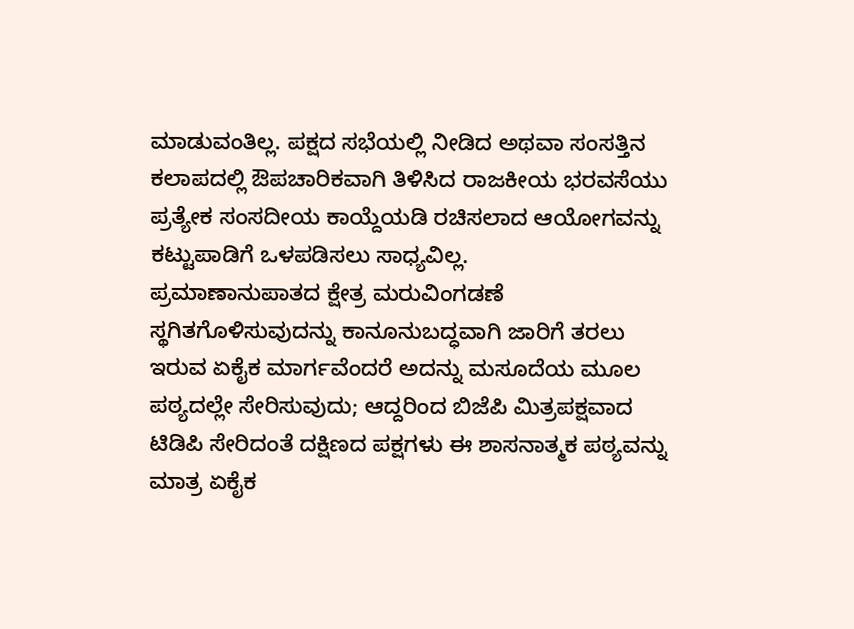ಮಾಡುವಂತಿಲ್ಲ. ಪಕ್ಷದ ಸಭೆಯಲ್ಲಿ ನೀಡಿದ ಅಥವಾ ಸಂಸತ್ತಿನ ಕಲಾಪದಲ್ಲಿ ಔಪಚಾರಿಕವಾಗಿ ತಿಳಿಸಿದ ರಾಜಕೀಯ ಭರವಸೆಯು ಪ್ರತ್ಯೇಕ ಸಂಸದೀಯ ಕಾಯ್ದೆಯಡಿ ರಚಿಸಲಾದ ಆಯೋಗವನ್ನು ಕಟ್ಟುಪಾಡಿಗೆ ಒಳಪಡಿಸಲು ಸಾಧ್ಯವಿಲ್ಲ.
ಪ್ರಮಾಣಾನುಪಾತದ ಕ್ಷೇತ್ರ ಮರುವಿಂಗಡಣೆ ಸ್ಥಗಿತಗೊಳಿಸುವುದನ್ನು ಕಾನೂನುಬದ್ಧವಾಗಿ ಜಾರಿಗೆ ತರಲು ಇರುವ ಏಕೈಕ ಮಾರ್ಗವೆಂದರೆ ಅದನ್ನು ಮಸೂದೆಯ ಮೂಲ ಪಠ್ಯದಲ್ಲೇ ಸೇರಿಸುವುದು; ಆದ್ದರಿಂದ ಬಿಜೆಪಿ ಮಿತ್ರಪಕ್ಷವಾದ ಟಿಡಿಪಿ ಸೇರಿದಂತೆ ದಕ್ಷಿಣದ ಪಕ್ಷಗಳು ಈ ಶಾಸನಾತ್ಮಕ ಪಠ್ಯವನ್ನು ಮಾತ್ರ ಏಕೈಕ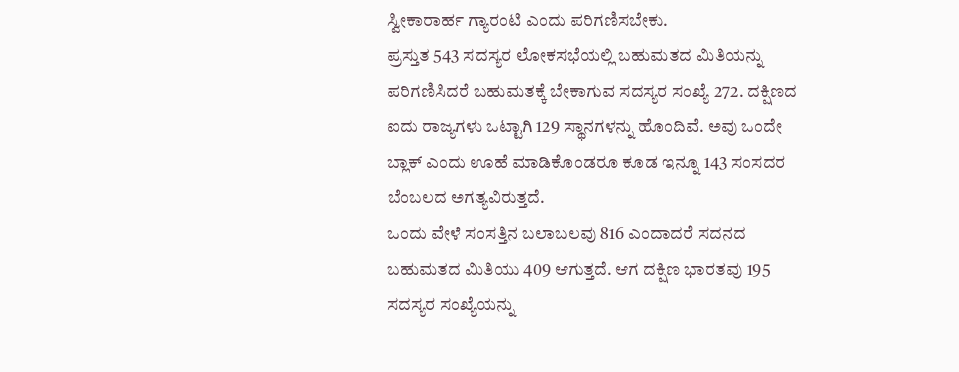ಸ್ವೀಕಾರಾರ್ಹ ಗ್ಯಾರಂಟಿ ಎಂದು ಪರಿಗಣಿಸಬೇಕು.
ಪ್ರಸ್ತುತ 543 ಸದಸ್ಯರ ಲೋಕಸಭೆಯಲ್ಲಿ ಬಹುಮತದ ಮಿತಿಯನ್ನು ಪರಿಗಣಿಸಿದರೆ ಬಹುಮತಕ್ಕೆ ಬೇಕಾಗುವ ಸದಸ್ಯರ ಸಂಖ್ಯೆ 272. ದಕ್ಷಿಣದ ಐದು ರಾಜ್ಯಗಳು ಒಟ್ಟಾಗಿ 129 ಸ್ಥಾನಗಳನ್ನು ಹೊಂದಿವೆ. ಅವು ಒಂದೇ ಬ್ಲಾಕ್ ಎಂದು ಊಹೆ ಮಾಡಿಕೊಂಡರೂ ಕೂಡ ಇನ್ನೂ 143 ಸಂಸದರ ಬೆಂಬಲದ ಅಗತ್ಯವಿರುತ್ತದೆ.
ಒಂದು ವೇಳೆ ಸಂಸತ್ತಿನ ಬಲಾಬಲವು 816 ಎಂದಾದರೆ ಸದನದ ಬಹುಮತದ ಮಿತಿಯು 409 ಆಗುತ್ತದೆ. ಆಗ ದಕ್ಷಿಣ ಭಾರತವು 195 ಸದಸ್ಯರ ಸಂಖ್ಯೆಯನ್ನು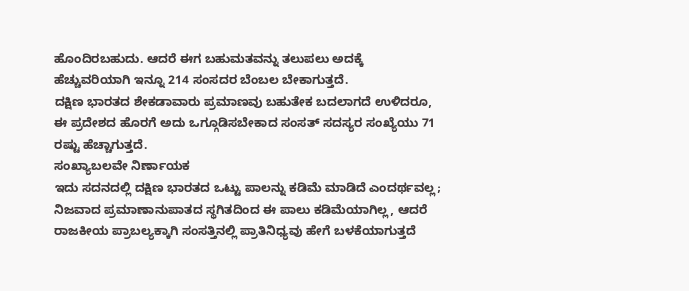ಹೊಂದಿರಬಹುದು. ಆದರೆ ಈಗ ಬಹುಮತವನ್ನು ತಲುಪಲು ಅದಕ್ಕೆ ಹೆಚ್ಚುವರಿಯಾಗಿ ಇನ್ನೂ 214 ಸಂಸದರ ಬೆಂಬಲ ಬೇಕಾಗುತ್ತದೆ.
ದಕ್ಷಿಣ ಭಾರತದ ಶೇಕಡಾವಾರು ಪ್ರಮಾಣವು ಬಹುತೇಕ ಬದಲಾಗದೆ ಉಳಿದರೂ, ಈ ಪ್ರದೇಶದ ಹೊರಗೆ ಅದು ಒಗ್ಗೂಡಿಸಬೇಕಾದ ಸಂಸತ್ ಸದಸ್ಯರ ಸಂಖ್ಯೆಯು 71 ರಷ್ಟು ಹೆಚ್ಚಾಗುತ್ತದೆ.
ಸಂಖ್ಯಾಬಲವೇ ನಿರ್ಣಾಯಕ
ಇದು ಸದನದಲ್ಲಿ ದಕ್ಷಿಣ ಭಾರತದ ಒಟ್ಟು ಪಾಲನ್ನು ಕಡಿಮೆ ಮಾಡಿದೆ ಎಂದರ್ಥವಲ್ಲ; ನಿಜವಾದ ಪ್ರಮಾಣಾನುಪಾತದ ಸ್ಥಗಿತದಿಂದ ಈ ಪಾಲು ಕಡಿಮೆಯಾಗಿಲ್ಲ, ಆದರೆ ರಾಜಕೀಯ ಪ್ರಾಬಲ್ಯಕ್ಕಾಗಿ ಸಂಸತ್ತಿನಲ್ಲಿ ಪ್ರಾತಿನಿಧ್ಯವು ಹೇಗೆ ಬಳಕೆಯಾಗುತ್ತದೆ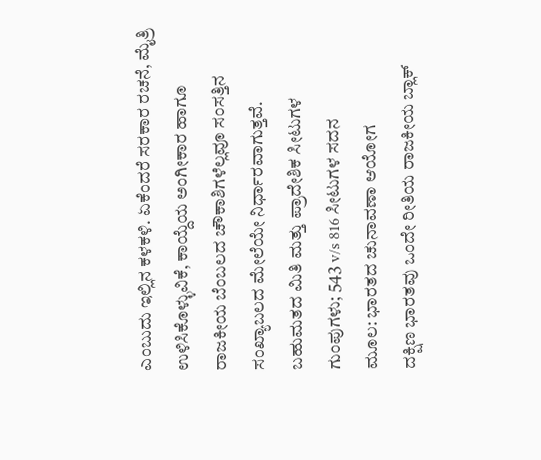ಎಂಬುದು ಇಲ್ಲಿನ ಕಳಕಳಿ. ಏಕೆಂದರೆ ಸರಕಾರ ರಚನೆ, ಮೈತ್ರಿ ಉಳಿಸಿಕೊಳ್ಳುವಿಕೆ, ಕಾಯ್ದೆಯ ಅಂಗೀಕಾರ ಹಾಗೂ ರಾಜಕೀಯ ಬೆಂಬಲದ ಚೌಕಾಶಿಗಳೆಲ್ಲವೂ ಸಂಸತ್ತಿನ ಸಂಖ್ಯಾಬಲದ ಮೇಲೆಯೇ ನಿರ್ಧಾರವಾಗುತ್ತವೆ.
ಬಹುಮತದ ಮಿತಿ ಮತ್ತು ಪ್ರಾದೇಶಿಕ ಸೀಟುಗಳ ಗುಂಪುಗಳು; 543 v/s 816 ಸೀಟುಗಳ ಸದನ
ಮೂಲ: ಭಾರತದ ಚುನಾವಣಾ ಆಯೋಗ
ದಕ್ಷಿಣ ಭಾರತವು ಒಂದೇ ರೀತಿಯ ರಾಜಕೀಯ ಬ್ಲಾಕ್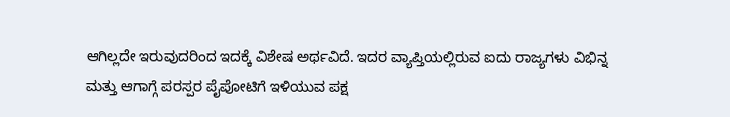ಆಗಿಲ್ಲದೇ ಇರುವುದರಿಂದ ಇದಕ್ಕೆ ವಿಶೇಷ ಅರ್ಥವಿದೆ. ಇದರ ವ್ಯಾಪ್ತಿಯಲ್ಲಿರುವ ಐದು ರಾಜ್ಯಗಳು ವಿಭಿನ್ನ ಮತ್ತು ಆಗಾಗ್ಗೆ ಪರಸ್ಪರ ಪೈಪೋಟಿಗೆ ಇಳಿಯುವ ಪಕ್ಷ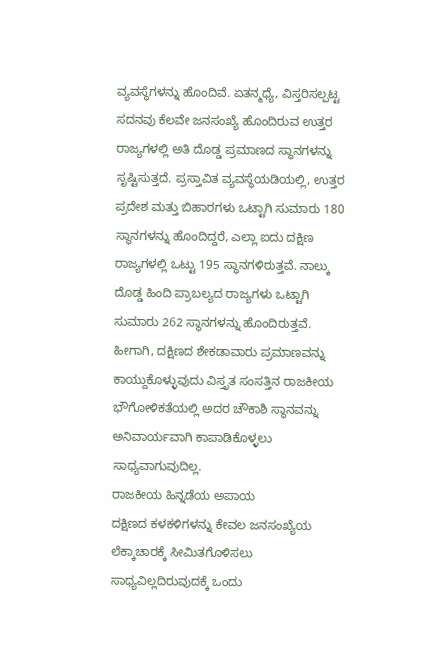ವ್ಯವಸ್ಥೆಗಳನ್ನು ಹೊಂದಿವೆ. ಏತನ್ಮಧ್ಯೆ, ವಿಸ್ತರಿಸಲ್ಪಟ್ಟ ಸದನವು ಕೆಲವೇ ಜನಸಂಖ್ಯೆ ಹೊಂದಿರುವ ಉತ್ತರ ರಾಜ್ಯಗಳಲ್ಲಿ ಅತಿ ದೊಡ್ಡ ಪ್ರಮಾಣದ ಸ್ಥಾನಗಳನ್ನು ಸೃಷ್ಟಿಸುತ್ತದೆ. ಪ್ರಸ್ತಾವಿತ ವ್ಯವಸ್ಥೆಯಡಿಯಲ್ಲಿ, ಉತ್ತರ ಪ್ರದೇಶ ಮತ್ತು ಬಿಹಾರಗಳು ಒಟ್ಟಾಗಿ ಸುಮಾರು 180 ಸ್ಥಾನಗಳನ್ನು ಹೊಂದಿದ್ದರೆ, ಎಲ್ಲಾ ಐದು ದಕ್ಷಿಣ ರಾಜ್ಯಗಳಲ್ಲಿ ಒಟ್ಟು 195 ಸ್ಥಾನಗಳಿರುತ್ತವೆ. ನಾಲ್ಕು ದೊಡ್ಡ ಹಿಂದಿ ಪ್ರಾಬಲ್ಯದ ರಾಜ್ಯಗಳು ಒಟ್ಟಾಗಿ ಸುಮಾರು 262 ಸ್ಥಾನಗಳನ್ನು ಹೊಂದಿರುತ್ತವೆ.
ಹೀಗಾಗಿ, ದಕ್ಷಿಣದ ಶೇಕಡಾವಾರು ಪ್ರಮಾಣವನ್ನು ಕಾಯ್ದುಕೊಳ್ಳುವುದು ವಿಸ್ತೃತ ಸಂಸತ್ತಿನ ರಾಜಕೀಯ ಭೌಗೋಳಿಕತೆಯಲ್ಲಿ ಅದರ ಚೌಕಾಶಿ ಸ್ಥಾನವನ್ನು ಅನಿವಾರ್ಯವಾಗಿ ಕಾಪಾಡಿಕೊಳ್ಳಲು ಸಾಧ್ಯವಾಗುವುದಿಲ್ಲ.
ರಾಜಕೀಯ ಹಿನ್ನಡೆಯ ಅಪಾಯ
ದಕ್ಷಿಣದ ಕಳಕಳಿಗಳನ್ನು ಕೇವಲ ಜನಸಂಖ್ಯೆಯ ಲೆಕ್ಕಾಚಾರಕ್ಕೆ ಸೀಮಿತಗೊಳಿಸಲು ಸಾಧ್ಯವಿಲ್ಲದಿರುವುದಕ್ಕೆ ಒಂದು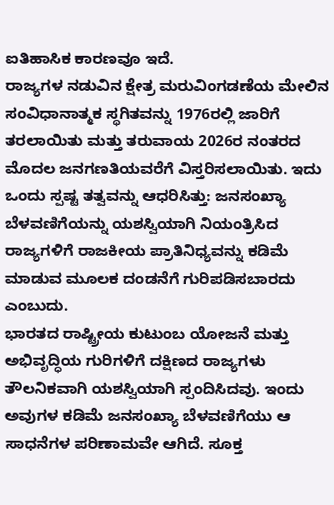ಐತಿಹಾಸಿಕ ಕಾರಣವೂ ಇದೆ.
ರಾಜ್ಯಗಳ ನಡುವಿನ ಕ್ಷೇತ್ರ ಮರುವಿಂಗಡಣೆಯ ಮೇಲಿನ ಸಂವಿಧಾನಾತ್ಮಕ ಸ್ಥಗಿತವನ್ನು 1976ರಲ್ಲಿ ಜಾರಿಗೆ ತರಲಾಯಿತು ಮತ್ತು ತರುವಾಯ 2026ರ ನಂತರದ ಮೊದಲ ಜನಗಣತಿಯವರೆಗೆ ವಿಸ್ತರಿಸಲಾಯಿತು. ಇದು ಒಂದು ಸ್ಪಷ್ಟ ತತ್ವವನ್ನು ಆಧರಿಸಿತ್ತು: ಜನಸಂಖ್ಯಾ ಬೆಳವಣಿಗೆಯನ್ನು ಯಶಸ್ವಿಯಾಗಿ ನಿಯಂತ್ರಿಸಿದ ರಾಜ್ಯಗಳಿಗೆ ರಾಜಕೀಯ ಪ್ರಾತಿನಿಧ್ಯವನ್ನು ಕಡಿಮೆ ಮಾಡುವ ಮೂಲಕ ದಂಡನೆಗೆ ಗುರಿಪಡಿಸಬಾರದು ಎಂಬುದು.
ಭಾರತದ ರಾಷ್ಟ್ರೀಯ ಕುಟುಂಬ ಯೋಜನೆ ಮತ್ತು ಅಭಿವೃದ್ಧಿಯ ಗುರಿಗಳಿಗೆ ದಕ್ಷಿಣದ ರಾಜ್ಯಗಳು ತೌಲನಿಕವಾಗಿ ಯಶಸ್ವಿಯಾಗಿ ಸ್ಪಂದಿಸಿದವು. ಇಂದು ಅವುಗಳ ಕಡಿಮೆ ಜನಸಂಖ್ಯಾ ಬೆಳವಣಿಗೆಯು ಆ ಸಾಧನೆಗಳ ಪರಿಣಾಮವೇ ಆಗಿದೆ. ಸೂಕ್ತ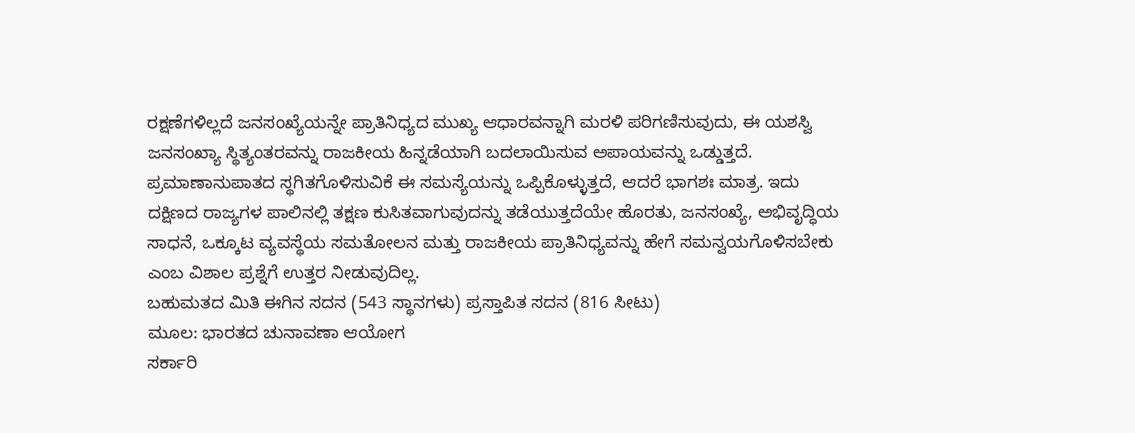ರಕ್ಷಣೆಗಳಿಲ್ಲದೆ ಜನಸಂಖ್ಯೆಯನ್ನೇ ಪ್ರಾತಿನಿಧ್ಯದ ಮುಖ್ಯ ಆಧಾರವನ್ನಾಗಿ ಮರಳಿ ಪರಿಗಣಿಸುವುದು, ಈ ಯಶಸ್ವಿ ಜನಸಂಖ್ಯಾ ಸ್ಥಿತ್ಯಂತರವನ್ನು ರಾಜಕೀಯ ಹಿನ್ನಡೆಯಾಗಿ ಬದಲಾಯಿಸುವ ಅಪಾಯವನ್ನು ಒಡ್ಡುತ್ತದೆ.
ಪ್ರಮಾಣಾನುಪಾತದ ಸ್ಥಗಿತಗೊಳಿಸುವಿಕೆ ಈ ಸಮಸ್ಯೆಯನ್ನು ಒಪ್ಪಿಕೊಳ್ಳುತ್ತದೆ, ಆದರೆ ಭಾಗಶಃ ಮಾತ್ರ. ಇದು ದಕ್ಷಿಣದ ರಾಜ್ಯಗಳ ಪಾಲಿನಲ್ಲಿ ತಕ್ಷಣ ಕುಸಿತವಾಗುವುದನ್ನು ತಡೆಯುತ್ತದೆಯೇ ಹೊರತು, ಜನಸಂಖ್ಯೆ, ಅಭಿವೃದ್ಧಿಯ ಸಾಧನೆ, ಒಕ್ಕೂಟ ವ್ಯವಸ್ಥೆಯ ಸಮತೋಲನ ಮತ್ತು ರಾಜಕೀಯ ಪ್ರಾತಿನಿಧ್ಯವನ್ನು ಹೇಗೆ ಸಮನ್ವಯಗೊಳಿಸಬೇಕು ಎಂಬ ವಿಶಾಲ ಪ್ರಶ್ನೆಗೆ ಉತ್ತರ ನೀಡುವುದಿಲ್ಲ.
ಬಹುಮತದ ಮಿತಿ ಈಗಿನ ಸದನ (543 ಸ್ಥಾನಗಳು) ಪ್ರಸ್ತಾಪಿತ ಸದನ (816 ಸೀಟು)
ಮೂಲ: ಭಾರತದ ಚುನಾವಣಾ ಆಯೋಗ
ಸರ್ಕಾರಿ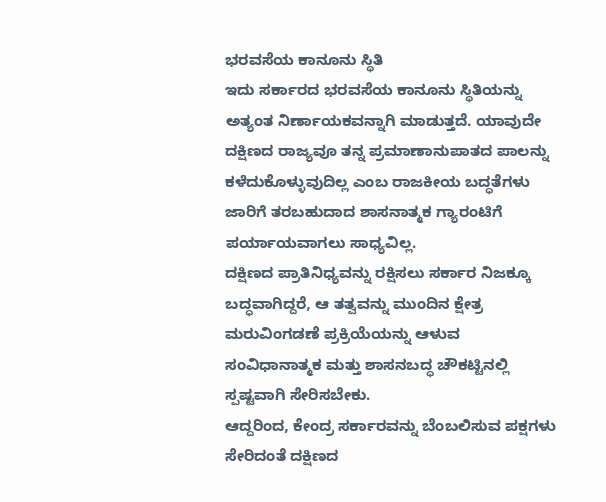ಭರವಸೆಯ ಕಾನೂನು ಸ್ಥಿತಿ
ಇದು ಸರ್ಕಾರದ ಭರವಸೆಯ ಕಾನೂನು ಸ್ಥಿತಿಯನ್ನು ಅತ್ಯಂತ ನಿರ್ಣಾಯಕವನ್ನಾಗಿ ಮಾಡುತ್ತದೆ. ಯಾವುದೇ ದಕ್ಷಿಣದ ರಾಜ್ಯವೂ ತನ್ನ ಪ್ರಮಾಣಾನುಪಾತದ ಪಾಲನ್ನು ಕಳೆದುಕೊಳ್ಳುವುದಿಲ್ಲ ಎಂಬ ರಾಜಕೀಯ ಬದ್ಧತೆಗಳು ಜಾರಿಗೆ ತರಬಹುದಾದ ಶಾಸನಾತ್ಮಕ ಗ್ಯಾರಂಟಿಗೆ ಪರ್ಯಾಯವಾಗಲು ಸಾಧ್ಯವಿಲ್ಲ.
ದಕ್ಷಿಣದ ಪ್ರಾತಿನಿಧ್ಯವನ್ನು ರಕ್ಷಿಸಲು ಸರ್ಕಾರ ನಿಜಕ್ಕೂ ಬದ್ಧವಾಗಿದ್ದರೆ, ಆ ತತ್ವವನ್ನು ಮುಂದಿನ ಕ್ಷೇತ್ರ ಮರುವಿಂಗಡಣೆ ಪ್ರಕ್ರಿಯೆಯನ್ನು ಆಳುವ ಸಂವಿಧಾನಾತ್ಮಕ ಮತ್ತು ಶಾಸನಬದ್ಧ ಚೌಕಟ್ಟಿನಲ್ಲಿ ಸ್ಪಷ್ಟವಾಗಿ ಸೇರಿಸಬೇಕು.
ಆದ್ದರಿಂದ, ಕೇಂದ್ರ ಸರ್ಕಾರವನ್ನು ಬೆಂಬಲಿಸುವ ಪಕ್ಷಗಳು ಸೇರಿದಂತೆ ದಕ್ಷಿಣದ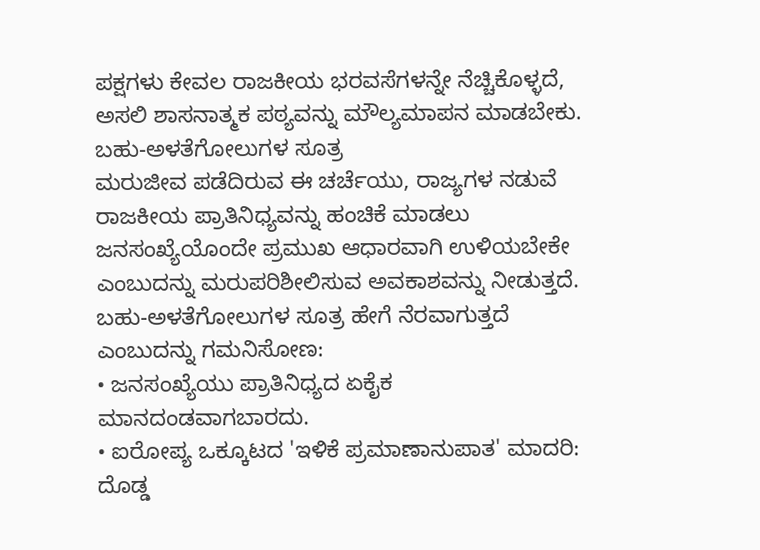ಪಕ್ಷಗಳು ಕೇವಲ ರಾಜಕೀಯ ಭರವಸೆಗಳನ್ನೇ ನೆಚ್ಚಿಕೊಳ್ಳದೆ, ಅಸಲಿ ಶಾಸನಾತ್ಮಕ ಪಠ್ಯವನ್ನು ಮೌಲ್ಯಮಾಪನ ಮಾಡಬೇಕು.
ಬಹು-ಅಳತೆಗೋಲುಗಳ ಸೂತ್ರ
ಮರುಜೀವ ಪಡೆದಿರುವ ಈ ಚರ್ಚೆಯು, ರಾಜ್ಯಗಳ ನಡುವೆ ರಾಜಕೀಯ ಪ್ರಾತಿನಿಧ್ಯವನ್ನು ಹಂಚಿಕೆ ಮಾಡಲು ಜನಸಂಖ್ಯೆಯೊಂದೇ ಪ್ರಮುಖ ಆಧಾರವಾಗಿ ಉಳಿಯಬೇಕೇ ಎಂಬುದನ್ನು ಮರುಪರಿಶೀಲಿಸುವ ಅವಕಾಶವನ್ನು ನೀಡುತ್ತದೆ.
ಬಹು-ಅಳತೆಗೋಲುಗಳ ಸೂತ್ರ ಹೇಗೆ ನೆರವಾಗುತ್ತದೆ ಎಂಬುದನ್ನು ಗಮನಿಸೋಣ:
• ಜನಸಂಖ್ಯೆಯು ಪ್ರಾತಿನಿಧ್ಯದ ಏಕೈಕ ಮಾನದಂಡವಾಗಬಾರದು.
• ಐರೋಪ್ಯ ಒಕ್ಕೂಟದ 'ಇಳಿಕೆ ಪ್ರಮಾಣಾನುಪಾತ' ಮಾದರಿ: ದೊಡ್ಡ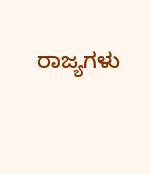ರಾಜ್ಯಗಳು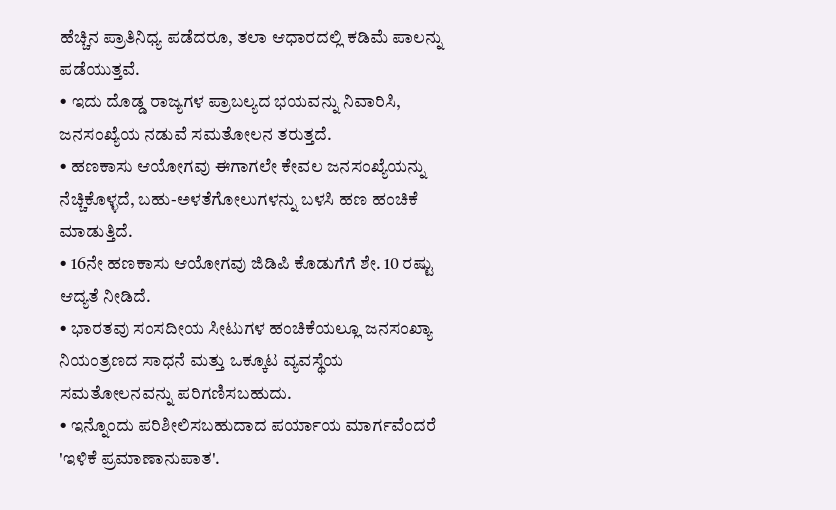ಹೆಚ್ಚಿನ ಪ್ರಾತಿನಿಧ್ಯ ಪಡೆದರೂ, ತಲಾ ಆಧಾರದಲ್ಲಿ ಕಡಿಮೆ ಪಾಲನ್ನು ಪಡೆಯುತ್ತವೆ.
• ಇದು ದೊಡ್ಡ ರಾಜ್ಯಗಳ ಪ್ರಾಬಲ್ಯದ ಭಯವನ್ನು ನಿವಾರಿಸಿ, ಜನಸಂಖ್ಯೆಯ ನಡುವೆ ಸಮತೋಲನ ತರುತ್ತದೆ.
• ಹಣಕಾಸು ಆಯೋಗವು ಈಗಾಗಲೇ ಕೇವಲ ಜನಸಂಖ್ಯೆಯನ್ನು ನೆಚ್ಚಿಕೊಳ್ಳದೆ, ಬಹು-ಅಳತೆಗೋಲುಗಳನ್ನು ಬಳಸಿ ಹಣ ಹಂಚಿಕೆ ಮಾಡುತ್ತಿದೆ.
• 16ನೇ ಹಣಕಾಸು ಆಯೋಗವು ಜಿಡಿಪಿ ಕೊಡುಗೆಗೆ ಶೇ. 10 ರಷ್ಟು ಆದ್ಯತೆ ನೀಡಿದೆ.
• ಭಾರತವು ಸಂಸದೀಯ ಸೀಟುಗಳ ಹಂಚಿಕೆಯಲ್ಲೂ ಜನಸಂಖ್ಯಾ ನಿಯಂತ್ರಣದ ಸಾಧನೆ ಮತ್ತು ಒಕ್ಕೂಟ ವ್ಯವಸ್ಥೆಯ ಸಮತೋಲನವನ್ನು ಪರಿಗಣಿಸಬಹುದು.
• ಇನ್ನೊಂದು ಪರಿಶೀಲಿಸಬಹುದಾದ ಪರ್ಯಾಯ ಮಾರ್ಗವೆಂದರೆ 'ಇಳಿಕೆ ಪ್ರಮಾಣಾನುಪಾತ'.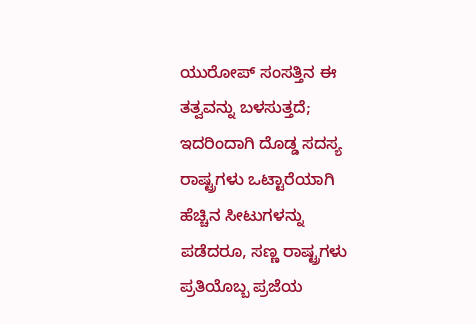ಯುರೋಪ್ ಸಂಸತ್ತಿನ ಈ ತತ್ವವನ್ನು ಬಳಸುತ್ತದೆ; ಇದರಿಂದಾಗಿ ದೊಡ್ಡ ಸದಸ್ಯ ರಾಷ್ಟ್ರಗಳು ಒಟ್ಟಾರೆಯಾಗಿ ಹೆಚ್ಚಿನ ಸೀಟುಗಳನ್ನು ಪಡೆದರೂ, ಸಣ್ಣ ರಾಷ್ಟ್ರಗಳು ಪ್ರತಿಯೊಬ್ಬ ಪ್ರಜೆಯ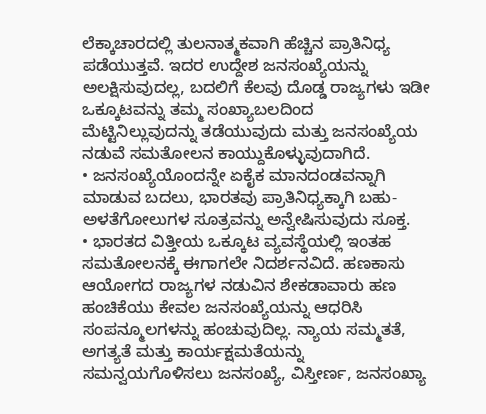ಲೆಕ್ಕಾಚಾರದಲ್ಲಿ ತುಲನಾತ್ಮಕವಾಗಿ ಹೆಚ್ಚಿನ ಪ್ರಾತಿನಿಧ್ಯ ಪಡೆಯುತ್ತವೆ. ಇದರ ಉದ್ದೇಶ ಜನಸಂಖ್ಯೆಯನ್ನು ಅಲಕ್ಷಿಸುವುದಲ್ಲ, ಬದಲಿಗೆ ಕೆಲವು ದೊಡ್ಡ ರಾಜ್ಯಗಳು ಇಡೀ ಒಕ್ಕೂಟವನ್ನು ತಮ್ಮ ಸಂಖ್ಯಾಬಲದಿಂದ ಮೆಟ್ಟಿನಿಲ್ಲುವುದನ್ನು ತಡೆಯುವುದು ಮತ್ತು ಜನಸಂಖ್ಯೆಯ ನಡುವೆ ಸಮತೋಲನ ಕಾಯ್ದುಕೊಳ್ಳುವುದಾಗಿದೆ.
• ಜನಸಂಖ್ಯೆಯೊಂದನ್ನೇ ಏಕೈಕ ಮಾನದಂಡವನ್ನಾಗಿ ಮಾಡುವ ಬದಲು, ಭಾರತವು ಪ್ರಾತಿನಿಧ್ಯಕ್ಕಾಗಿ ಬಹು-ಅಳತೆಗೋಲುಗಳ ಸೂತ್ರವನ್ನು ಅನ್ವೇಷಿಸುವುದು ಸೂಕ್ತ.
• ಭಾರತದ ವಿತ್ತೀಯ ಒಕ್ಕೂಟ ವ್ಯವಸ್ಥೆಯಲ್ಲಿ ಇಂತಹ ಸಮತೋಲನಕ್ಕೆ ಈಗಾಗಲೇ ನಿದರ್ಶನವಿದೆ. ಹಣಕಾಸು ಆಯೋಗದ ರಾಜ್ಯಗಳ ನಡುವಿನ ಶೇಕಡಾವಾರು ಹಣ ಹಂಚಿಕೆಯು ಕೇವಲ ಜನಸಂಖ್ಯೆಯನ್ನು ಆಧರಿಸಿ ಸಂಪನ್ಮೂಲಗಳನ್ನು ಹಂಚುವುದಿಲ್ಲ. ನ್ಯಾಯ ಸಮ್ಮತತೆ, ಅಗತ್ಯತೆ ಮತ್ತು ಕಾರ್ಯಕ್ಷಮತೆಯನ್ನು ಸಮನ್ವಯಗೊಳಿಸಲು ಜನಸಂಖ್ಯೆ, ವಿಸ್ತೀರ್ಣ, ಜನಸಂಖ್ಯಾ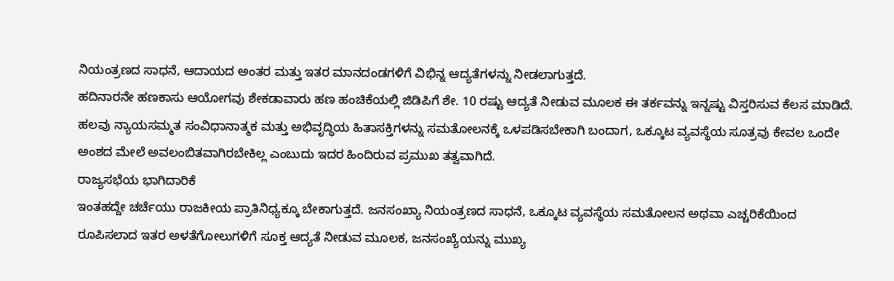ನಿಯಂತ್ರಣದ ಸಾಧನೆ, ಆದಾಯದ ಅಂತರ ಮತ್ತು ಇತರ ಮಾನದಂಡಗಳಿಗೆ ವಿಭಿನ್ನ ಆದ್ಯತೆಗಳನ್ನು ನೀಡಲಾಗುತ್ತದೆ.
ಹದಿನಾರನೇ ಹಣಕಾಸು ಆಯೋಗವು ಶೇಕಡಾವಾರು ಹಣ ಹಂಚಿಕೆಯಲ್ಲಿ ಜಿಡಿಪಿಗೆ ಶೇ. 10 ರಷ್ಟು ಆದ್ಯತೆ ನೀಡುವ ಮೂಲಕ ಈ ತರ್ಕವನ್ನು ಇನ್ನಷ್ಟು ವಿಸ್ತರಿಸುವ ಕೆಲಸ ಮಾಡಿದೆ. ಹಲವು ನ್ಯಾಯಸಮ್ಮತ ಸಂವಿಧಾನಾತ್ಮಕ ಮತ್ತು ಅಭಿವೃದ್ಧಿಯ ಹಿತಾಸಕ್ತಿಗಳನ್ನು ಸಮತೋಲನಕ್ಕೆ ಒಳಪಡಿಸಬೇಕಾಗಿ ಬಂದಾಗ, ಒಕ್ಕೂಟ ವ್ಯವಸ್ಥೆಯ ಸೂತ್ರವು ಕೇವಲ ಒಂದೇ ಅಂಶದ ಮೇಲೆ ಅವಲಂಬಿತವಾಗಿರಬೇಕಿಲ್ಲ ಎಂಬುದು ಇದರ ಹಿಂದಿರುವ ಪ್ರಮುಖ ತತ್ವವಾಗಿದೆ.
ರಾಜ್ಯಸಭೆಯ ಭಾಗಿದಾರಿಕೆ
ಇಂತಹದ್ದೇ ಚರ್ಚೆಯು ರಾಜಕೀಯ ಪ್ರಾತಿನಿಧ್ಯಕ್ಕೂ ಬೇಕಾಗುತ್ತದೆ. ಜನಸಂಖ್ಯಾ ನಿಯಂತ್ರಣದ ಸಾಧನೆ, ಒಕ್ಕೂಟ ವ್ಯವಸ್ಥೆಯ ಸಮತೋಲನ ಅಥವಾ ಎಚ್ಚರಿಕೆಯಿಂದ ರೂಪಿಸಲಾದ ಇತರ ಅಳತೆಗೋಲುಗಳಿಗೆ ಸೂಕ್ತ ಆದ್ಯತೆ ನೀಡುವ ಮೂಲಕ, ಜನಸಂಖ್ಯೆಯನ್ನು ಮುಖ್ಯ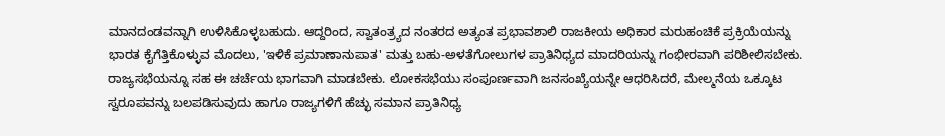ಮಾನದಂಡವನ್ನಾಗಿ ಉಳಿಸಿಕೊಳ್ಳಬಹುದು. ಆದ್ದರಿಂದ, ಸ್ವಾತಂತ್ರ್ಯದ ನಂತರದ ಅತ್ಯಂತ ಪ್ರಭಾವಶಾಲಿ ರಾಜಕೀಯ ಅಧಿಕಾರ ಮರುಹಂಚಿಕೆ ಪ್ರಕ್ರಿಯೆಯನ್ನು ಭಾರತ ಕೈಗೆತ್ತಿಕೊಳ್ಳುವ ಮೊದಲು, 'ಇಳಿಕೆ ಪ್ರಮಾಣಾನುಪಾತ' ಮತ್ತು ಬಹು-ಅಳತೆಗೋಲುಗಳ ಪ್ರಾತಿನಿಧ್ಯದ ಮಾದರಿಯನ್ನು ಗಂಭೀರವಾಗಿ ಪರಿಶೀಲಿಸಬೇಕು.
ರಾಜ್ಯಸಭೆಯನ್ನೂ ಸಹ ಈ ಚರ್ಚೆಯ ಭಾಗವಾಗಿ ಮಾಡಬೇಕು. ಲೋಕಸಭೆಯು ಸಂಪೂರ್ಣವಾಗಿ ಜನಸಂಖ್ಯೆಯನ್ನೇ ಆಧರಿಸಿದರೆ, ಮೇಲ್ಮನೆಯ ಒಕ್ಕೂಟ ಸ್ವರೂಪವನ್ನು ಬಲಪಡಿಸುವುದು ಹಾಗೂ ರಾಜ್ಯಗಳಿಗೆ ಹೆಚ್ಛು ಸಮಾನ ಪ್ರಾತಿನಿಧ್ಯ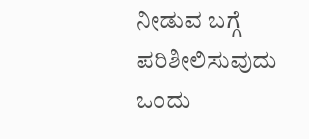ನೀಡುವ ಬಗ್ಗೆ ಪರಿಶೀಲಿಸುವುದು ಒಂದು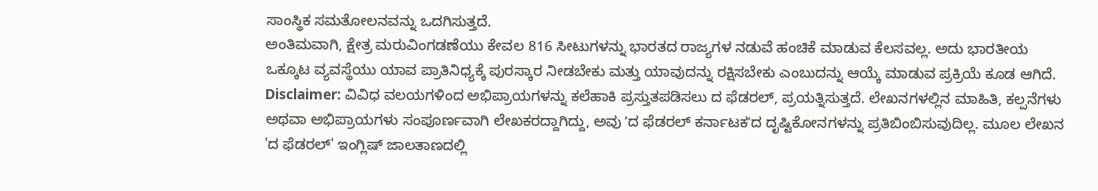ಸಾಂಸ್ಥಿಕ ಸಮತೋಲನವನ್ನು ಒದಗಿಸುತ್ತದೆ.
ಅಂತಿಮವಾಗಿ, ಕ್ಷೇತ್ರ ಮರುವಿಂಗಡಣೆಯು ಕೇವಲ 816 ಸೀಟುಗಳನ್ನು ಭಾರತದ ರಾಜ್ಯಗಳ ನಡುವೆ ಹಂಚಿಕೆ ಮಾಡುವ ಕೆಲಸವಲ್ಲ. ಅದು ಭಾರತೀಯ ಒಕ್ಕೂಟ ವ್ಯವಸ್ಥೆಯು ಯಾವ ಪ್ರಾತಿನಿಧ್ಯಕ್ಕೆ ಪುರಸ್ಕಾರ ನೀಡಬೇಕು ಮತ್ತು ಯಾವುದನ್ನು ರಕ್ಷಿಸಬೇಕು ಎಂಬುದನ್ನು ಆಯ್ಕೆ ಮಾಡುವ ಪ್ರಕ್ರಿಯೆ ಕೂಡ ಆಗಿದೆ.
Disclaimer: ವಿವಿಧ ವಲಯಗಳಿಂದ ಅಭಿಪ್ರಾಯಗಳನ್ನು ಕಲೆಹಾಕಿ ಪ್ರಸ್ತುತಪಡಿಸಲು ದ ಫೆಡರಲ್, ಪ್ರಯತ್ನಿಸುತ್ತದೆ. ಲೇಖನಗಳಲ್ಲಿನ ಮಾಹಿತಿ, ಕಲ್ಪನೆಗಳು ಅಥವಾ ಅಭಿಪ್ರಾಯಗಳು ಸಂಪೂರ್ಣವಾಗಿ ಲೇಖಕರದ್ದಾಗಿದ್ದು, ಅವು ʼದ ಫೆಡರಲ್ ಕರ್ನಾಟಕʼದ ದೃಷ್ಟಿಕೋನಗಳನ್ನು ಪ್ರತಿಬಿಂಬಿಸುವುದಿಲ್ಲ. ಮೂಲ ಲೇಖನ 'ದ ಫೆಡರಲ್' ಇಂಗ್ಲಿಷ್ ಜಾಲತಾಣದಲ್ಲಿ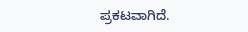ಪ್ರಕಟವಾಗಿದೆ.